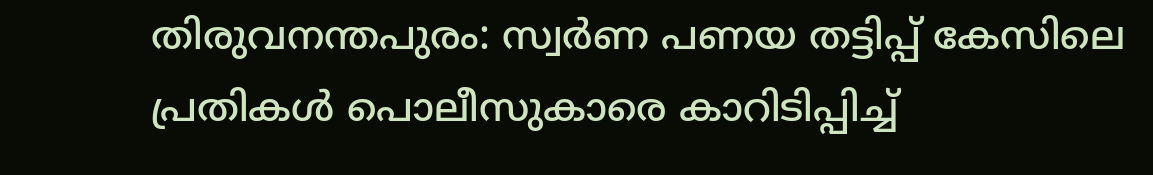തിരുവനന്തപുരം: സ്വർണ പണയ തട്ടിപ്പ് കേസിലെ പ്രതികൾ പൊലീസുകാരെ കാറിടിപ്പിച്ച്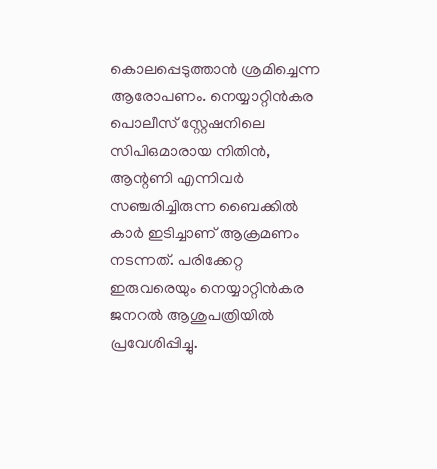കൊലപ്പെടുത്താൻ ശ്രമിച്ചെന്ന ആരോപണം. നെയ്യാറ്റിൻകര പൊലീസ് സ്റ്റേഷനിലെ സിപിഒമാരായ നിതിൻ, ആന്റണി എന്നിവർ സഞ്ചരിച്ചിരുന്ന ബൈക്കിൽ കാർ ഇടിച്ചാണ് ആക്രമണം നടന്നത്. പരിക്കേറ്റ ഇരുവരെയും നെയ്യാറ്റിൻകര ജനറൽ ആശുപത്രിയിൽ പ്രവേശിപ്പിച്ചു.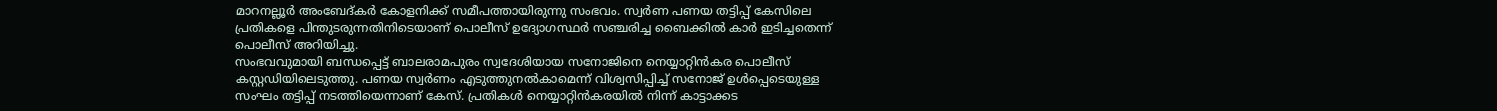മാറനല്ലൂർ അംബേദ്കർ കോളനിക്ക് സമീപത്തായിരുന്നു സംഭവം. സ്വർണ പണയ തട്ടിപ്പ് കേസിലെ പ്രതികളെ പിന്തുടരുന്നതിനിടെയാണ് പൊലീസ് ഉദ്യോഗസ്ഥർ സഞ്ചരിച്ച ബൈക്കിൽ കാർ ഇടിച്ചതെന്ന് പൊലീസ് അറിയിച്ചു.
സംഭവവുമായി ബന്ധപ്പെട്ട് ബാലരാമപുരം സ്വദേശിയായ സനോജിനെ നെയ്യാറ്റിൻകര പൊലീസ് കസ്റ്റഡിയിലെടുത്തു. പണയ സ്വർണം എടുത്തുനൽകാമെന്ന് വിശ്വസിപ്പിച്ച് സനോജ് ഉൾപ്പെടെയുള്ള സംഘം തട്ടിപ്പ് നടത്തിയെന്നാണ് കേസ്. പ്രതികൾ നെയ്യാറ്റിൻകരയിൽ നിന്ന് കാട്ടാക്കട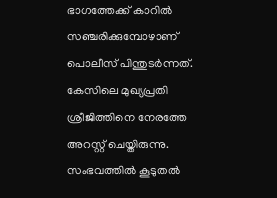ഭാഗത്തേക്ക് കാറിൽ സഞ്ചരിക്കുമ്പോഴാണ് പൊലീസ് പിന്തുടർന്നത്.
കേസിലെ മുഖ്യപ്രതി ശ്രീജിത്തിനെ നേരത്തേ അറസ്റ്റ് ചെയ്തിരുന്നു. സംഭവത്തിൽ കൂടുതൽ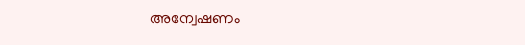അന്വേഷണം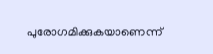പുരോഗമിക്കുകയാണെന്ന്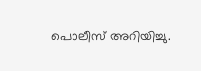പൊലീസ് അറിയിച്ചു.